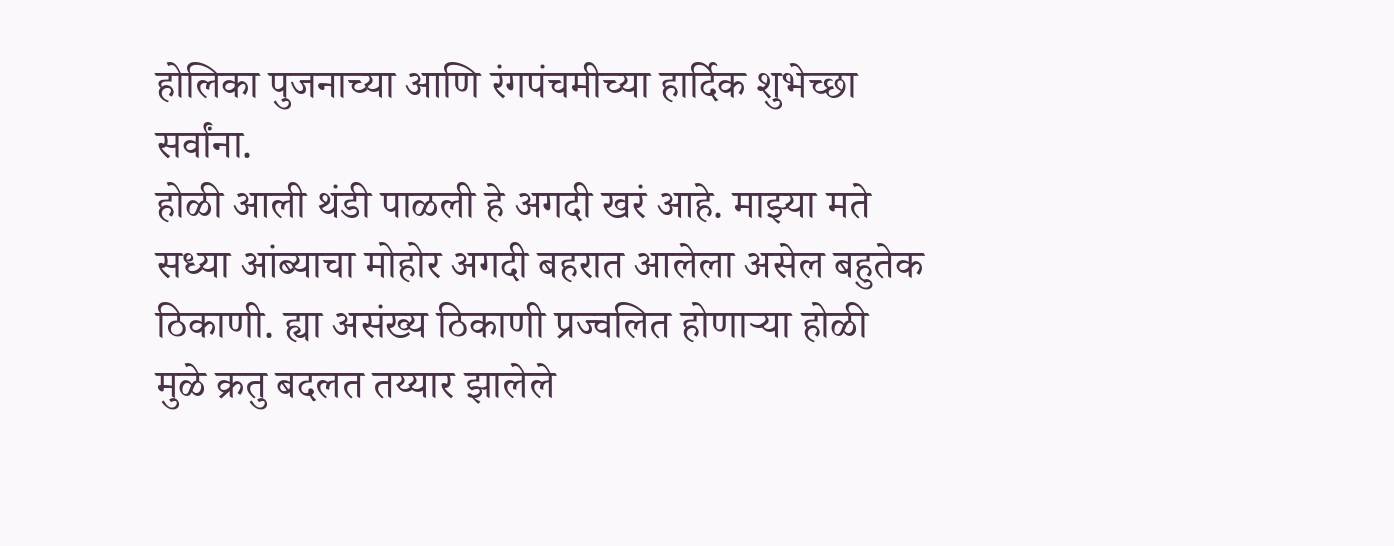होलिका पुजनाच्या आणि रंगपंचमीच्या हार्दिक शुभेच्छा सर्वांना.
होळी आली थंडी पाळली हे अगदी खरं आहे. माझ्या मते सध्या आंब्याचा मोहोर अगदी बहरात आलेला असेल बहुतेक ठिकाणी. ह्या असंख्य ठिकाणी प्रज्वलित होणाऱ्या होळी मुळे क्रतु बदलत तय्यार झालेले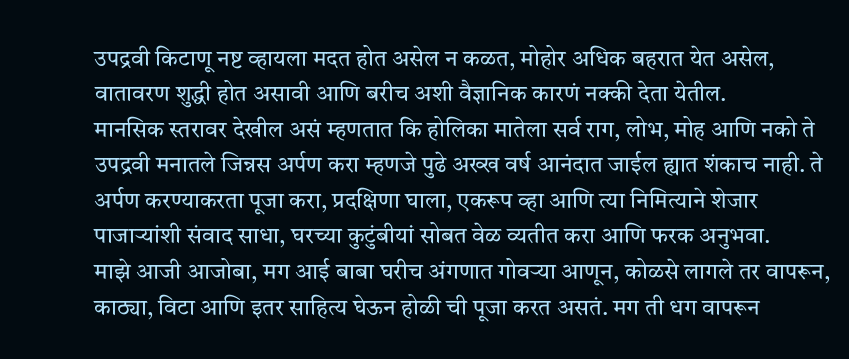उपद्रवी किटाणू नष्ट व्हायला मदत होत असेल न कळत, मोहोर अधिक बहरात येत असेल, वातावरण शुद्धी होत असावी आणि बरीच अशी वैज्ञानिक कारणं नक्की देता येतील.
मानसिक स्तरावर देखील असं म्हणतात कि होलिका मातेला सर्व राग, लोभ, मोह आणि नको ते उपद्रवी मनातले जिन्नस अर्पण करा म्हणजे पुढे अख्ख वर्ष आनंदात जाईल ह्यात शंकाच नाही. ते अर्पण करण्याकरता पूजा करा, प्रदक्षिणा घाला, एकरूप व्हा आणि त्या निमित्याने शेजार पाजाऱ्यांशी संवाद साधा, घरच्या कुटुंबीयां सोबत वेळ व्यतीत करा आणि फरक अनुभवा.
माझे आजी आजोबा, मग आई बाबा घरीच अंगणात गोवऱ्या आणून, कोळसे लागले तर वापरून, काठ्या, विटा आणि इतर साहित्य घेऊन होळी ची पूजा करत असतं. मग ती धग वापरून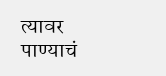त्यावर पाण्याचं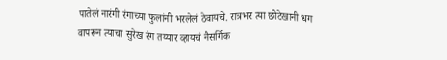पातेलं नारंगी रंगाच्या फुलांनी भरलेलं ठेवायचे. रात्रभर त्या छोटेखानी धग वापरून त्याचा सुरेख रंग तय्यार व्हायचं नैसर्गिक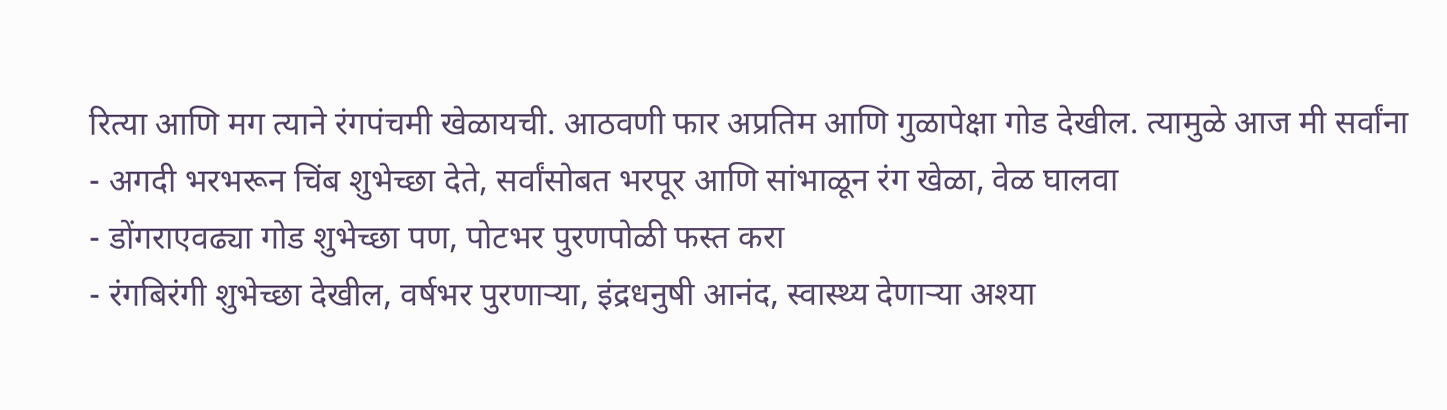रित्या आणि मग त्याने रंगपंचमी खेळायची. आठवणी फार अप्रतिम आणि गुळापेक्षा गोड देखील. त्यामुळे आज मी सर्वांना
- अगदी भरभरून चिंब शुभेच्छा देते, सर्वांसोबत भरपूर आणि सांभाळून रंग खेळा, वेळ घालवा
- डोंगराएवढ्या गोड शुभेच्छा पण, पोटभर पुरणपोळी फस्त करा
- रंगबिरंगी शुभेच्छा देखील, वर्षभर पुरणाऱ्या, इंद्रधनुषी आनंद, स्वास्थ्य देणाऱ्या अश्या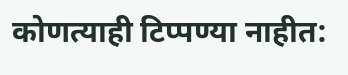कोणत्याही टिप्पण्या नाहीत: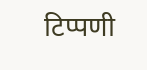टिप्पणी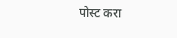पोस्ट करा